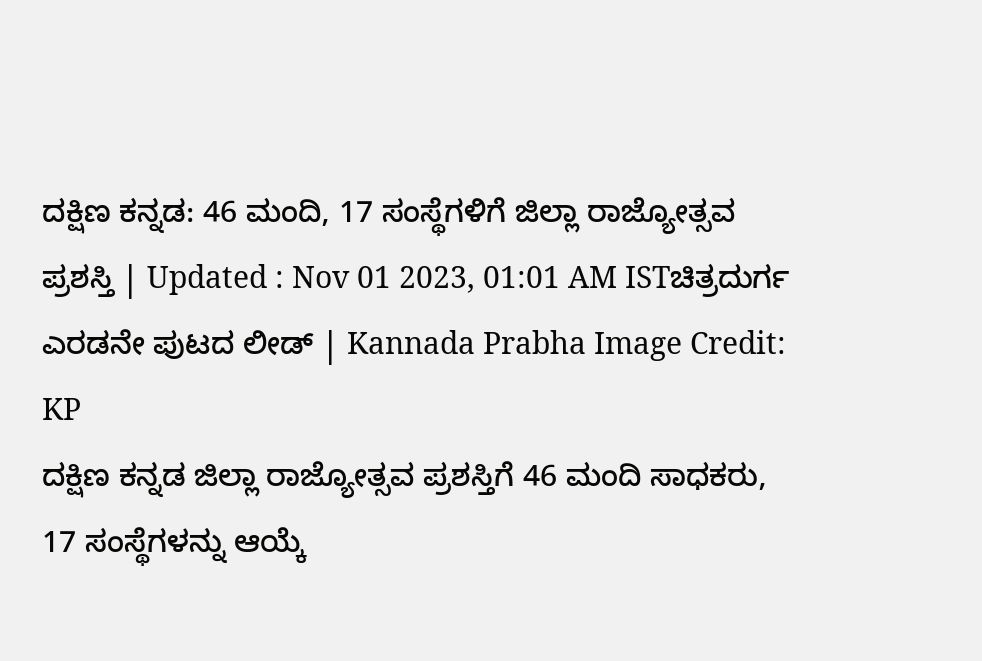ದಕ್ಷಿಣ ಕನ್ನಡ: 46 ಮಂದಿ, 17 ಸಂಸ್ಥೆಗಳಿಗೆ ಜಿಲ್ಲಾ ರಾಜ್ಯೋತ್ಸವ ಪ್ರಶಸ್ತಿ | Updated : Nov 01 2023, 01:01 AM ISTಚಿತ್ರದುರ್ಗ ಎರಡನೇ ಪುಟದ ಲೀಡ್ | Kannada Prabha Image Credit: KP
ದಕ್ಷಿಣ ಕನ್ನಡ ಜಿಲ್ಲಾ ರಾಜ್ಯೋತ್ಸವ ಪ್ರಶಸ್ತಿಗೆ 46 ಮಂದಿ ಸಾಧಕರು, 17 ಸಂಸ್ಥೆಗಳನ್ನು ಆಯ್ಕೆ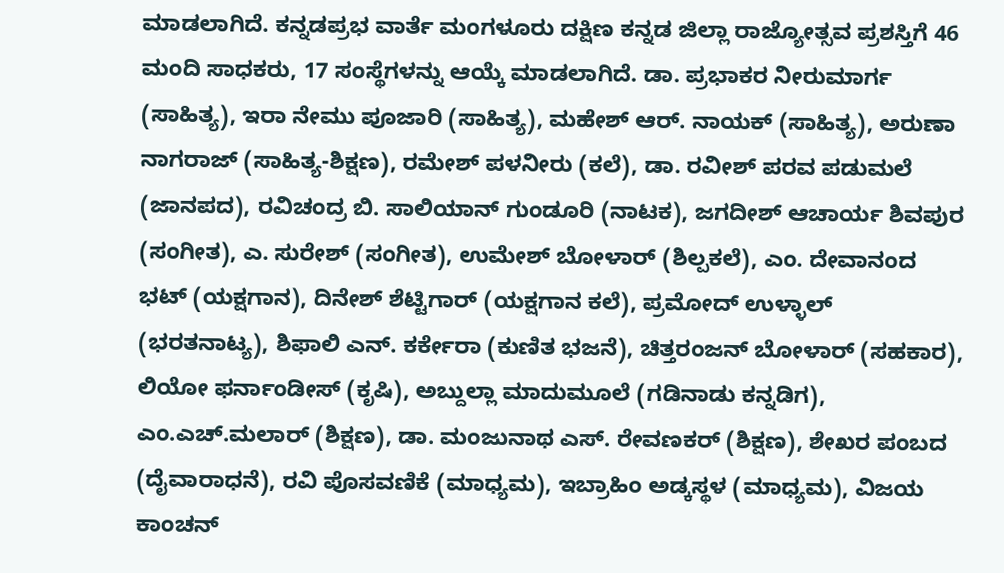ಮಾಡಲಾಗಿದೆ. ಕನ್ನಡಪ್ರಭ ವಾರ್ತೆ ಮಂಗಳೂರು ದಕ್ಷಿಣ ಕನ್ನಡ ಜಿಲ್ಲಾ ರಾಜ್ಯೋತ್ಸವ ಪ್ರಶಸ್ತಿಗೆ 46 ಮಂದಿ ಸಾಧಕರು, 17 ಸಂಸ್ಥೆಗಳನ್ನು ಆಯ್ಕೆ ಮಾಡಲಾಗಿದೆ. ಡಾ. ಪ್ರಭಾಕರ ನೀರುಮಾರ್ಗ (ಸಾಹಿತ್ಯ), ಇರಾ ನೇಮು ಪೂಜಾರಿ (ಸಾಹಿತ್ಯ), ಮಹೇಶ್ ಆರ್. ನಾಯಕ್ (ಸಾಹಿತ್ಯ), ಅರುಣಾ ನಾಗರಾಜ್ (ಸಾಹಿತ್ಯ-ಶಿಕ್ಷಣ), ರಮೇಶ್ ಪಳನೀರು (ಕಲೆ), ಡಾ. ರವೀಶ್ ಪರವ ಪಡುಮಲೆ (ಜಾನಪದ), ರವಿಚಂದ್ರ ಬಿ. ಸಾಲಿಯಾನ್ ಗುಂಡೂರಿ (ನಾಟಕ), ಜಗದೀಶ್ ಆಚಾರ್ಯ ಶಿವಪುರ (ಸಂಗೀತ), ಎ. ಸುರೇಶ್ (ಸಂಗೀತ), ಉಮೇಶ್ ಬೋಳಾರ್ (ಶಿಲ್ಪಕಲೆ), ಎಂ. ದೇವಾನಂದ ಭಟ್ (ಯಕ್ಷಗಾನ), ದಿನೇಶ್ ಶೆಟ್ಟಿಗಾರ್ (ಯಕ್ಷಗಾನ ಕಲೆ), ಪ್ರಮೋದ್ ಉಳ್ಳಾಲ್ (ಭರತನಾಟ್ಯ), ಶಿಫಾಲಿ ಎನ್. ಕರ್ಕೇರಾ (ಕುಣಿತ ಭಜನೆ), ಚಿತ್ತರಂಜನ್ ಬೋಳಾರ್ (ಸಹಕಾರ), ಲಿಯೋ ಫರ್ನಾಂಡೀಸ್ (ಕೃಷಿ), ಅಬ್ದುಲ್ಲಾ ಮಾದುಮೂಲೆ (ಗಡಿನಾಡು ಕನ್ನಡಿಗ), ಎಂ.ಎಚ್.ಮಲಾರ್ (ಶಿಕ್ಷಣ), ಡಾ. ಮಂಜುನಾಥ ಎಸ್. ರೇವಣಕರ್ (ಶಿಕ್ಷಣ), ಶೇಖರ ಪಂಬದ (ದೈವಾರಾಧನೆ), ರವಿ ಪೊಸವಣಿಕೆ (ಮಾಧ್ಯಮ), ಇಬ್ರಾಹಿಂ ಅಡ್ಕಸ್ಥಳ (ಮಾಧ್ಯಮ), ವಿಜಯ ಕಾಂಚನ್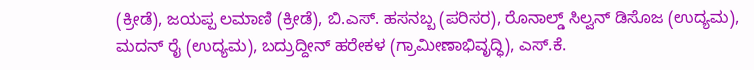(ಕ್ರೀಡೆ), ಜಯಪ್ಪ ಲಮಾಣಿ (ಕ್ರೀಡೆ), ಬಿ.ಎಸ್. ಹಸನಬ್ಬ (ಪರಿಸರ), ರೊನಾಲ್ಡ್ ಸಿಲ್ವನ್ ಡಿಸೊಜ (ಉದ್ಯಮ), ಮದನ್ ರೈ (ಉದ್ಯಮ), ಬದ್ರುದ್ದೀನ್ ಹರೇಕಳ (ಗ್ರಾಮೀಣಾಭಿವೃದ್ಧಿ), ಎಸ್.ಕೆ.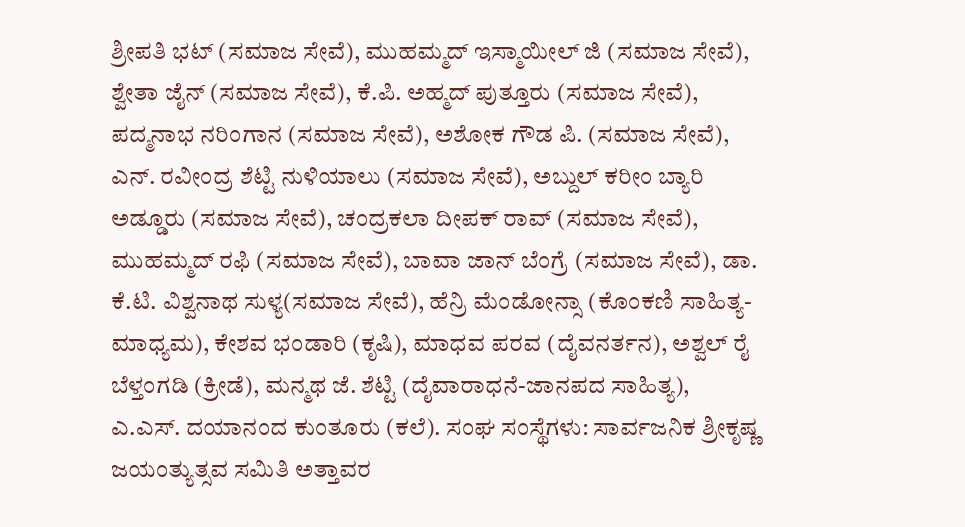ಶ್ರೀಪತಿ ಭಟ್ (ಸಮಾಜ ಸೇವೆ), ಮುಹಮ್ಮದ್ ಇಸ್ಮಾಯೀಲ್ ಜಿ (ಸಮಾಜ ಸೇವೆ), ಶ್ವೇತಾ ಜೈನ್ (ಸಮಾಜ ಸೇವೆ), ಕೆ.ಪಿ. ಅಹ್ಮದ್ ಪುತ್ತೂರು (ಸಮಾಜ ಸೇವೆ), ಪದ್ಮನಾಭ ನರಿಂಗಾನ (ಸಮಾಜ ಸೇವೆ), ಅಶೋಕ ಗೌಡ ಪಿ. (ಸಮಾಜ ಸೇವೆ), ಎನ್. ರವೀಂದ್ರ ಶೆಟ್ಟಿ ನುಳಿಯಾಲು (ಸಮಾಜ ಸೇವೆ), ಅಬ್ದುಲ್ ಕರೀಂ ಬ್ಯಾರಿ ಅಡ್ಡೂರು (ಸಮಾಜ ಸೇವೆ), ಚಂದ್ರಕಲಾ ದೀಪಕ್ ರಾವ್ (ಸಮಾಜ ಸೇವೆ), ಮುಹಮ್ಮದ್ ರಫಿ (ಸಮಾಜ ಸೇವೆ), ಬಾವಾ ಜಾನ್ ಬೆಂಗ್ರೆ (ಸಮಾಜ ಸೇವೆ), ಡಾ. ಕೆ.ಟಿ. ವಿಶ್ವನಾಥ ಸುಳ್ಯ(ಸಮಾಜ ಸೇವೆ), ಹೆನ್ರಿ ಮೆಂಡೋನ್ಸಾ (ಕೊಂಕಣಿ ಸಾಹಿತ್ಯ-ಮಾಧ್ಯಮ), ಕೇಶವ ಭಂಡಾರಿ (ಕೃಷಿ), ಮಾಧವ ಪರವ (ದೈವನರ್ತನ), ಅಶ್ವಲ್ ರೈ ಬೆಳ್ತಂಗಡಿ (ಕ್ರೀಡೆ), ಮನ್ಮಥ ಜೆ. ಶೆಟ್ಟಿ (ದೈವಾರಾಧನೆ-ಜಾನಪದ ಸಾಹಿತ್ಯ), ಎ.ಎಸ್. ದಯಾನಂದ ಕುಂತೂರು (ಕಲೆ). ಸಂಘ ಸಂಸ್ಥೆಗಳು: ಸಾರ್ವಜನಿಕ ಶ್ರೀಕೃಷ್ಣ ಜಯಂತ್ಯುತ್ಸವ ಸಮಿತಿ ಅತ್ತಾವರ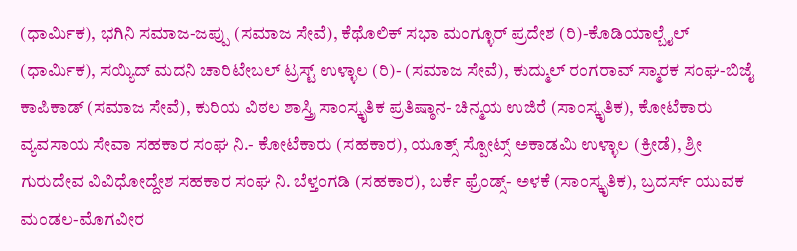(ಧಾರ್ಮಿಕ), ಭಗಿನಿ ಸಮಾಜ-ಜಪ್ಪು (ಸಮಾಜ ಸೇವೆ), ಕೆಥೊಲಿಕ್ ಸಭಾ ಮಂಗ್ಳೂರ್ ಪ್ರದೇಶ (ರಿ)-ಕೊಡಿಯಾಲ್ಬೈಲ್ (ಧಾರ್ಮಿಕ), ಸಯ್ಯಿದ್ ಮದನಿ ಚಾರಿಟೇಬಲ್ ಟ್ರಸ್ಟ್ ಉಳ್ಳಾಲ (ರಿ)- (ಸಮಾಜ ಸೇವೆ), ಕುದ್ಮುಲ್ ರಂಗರಾವ್ ಸ್ಮಾರಕ ಸಂಘ-ಬಿಜೈ ಕಾಪಿಕಾಡ್ (ಸಮಾಜ ಸೇವೆ), ಕುರಿಯ ವಿಠಲ ಶಾಸ್ತ್ರಿ ಸಾಂಸ್ಕೃತಿಕ ಪ್ರತಿಷ್ಠಾನ- ಚಿನ್ಮಯ ಉಜಿರೆ (ಸಾಂಸ್ಕೃತಿಕ), ಕೋಟೆಕಾರು ವ್ಯವಸಾಯ ಸೇವಾ ಸಹಕಾರ ಸಂಘ ನಿ.- ಕೋಟೆಕಾರು (ಸಹಕಾರ), ಯೂತ್ಸ್ ಸ್ಪೋಟ್ಸ್ ಅಕಾಡಮಿ ಉಳ್ಳಾಲ (ಕ್ರೀಡೆ), ಶ್ರೀ ಗುರುದೇವ ವಿವಿಧೋದ್ದೇಶ ಸಹಕಾರ ಸಂಘ ನಿ. ಬೆಳ್ತಂಗಡಿ (ಸಹಕಾರ), ಬರ್ಕೆ ಫ್ರೆಂಡ್ಸ್- ಅಳಕೆ (ಸಾಂಸ್ಕೃತಿಕ), ಬ್ರದರ್ಸ್ ಯುವಕ ಮಂಡಲ-ಮೊಗವೀರ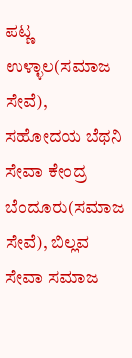ಪಟ್ಣ ಉಳ್ಳಾಲ(ಸಮಾಜ ಸೇವೆ), ಸಹೋದಯ ಬೆಥನಿ ಸೇವಾ ಕೇಂದ್ರ ಬೆಂದೂರು(ಸಮಾಜ ಸೇವೆ), ಬಿಲ್ಲವ ಸೇವಾ ಸಮಾಜ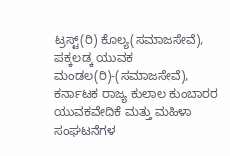ಟ್ರಸ್ಟ್(ರಿ) ಕೊಲ್ಯ(ಸಮಾಜಸೇವೆ), ಪಕ್ಕಲಡ್ಕ ಯುವಕ ಮಂಡಲ(ರಿ)-(ಸಮಾಜಸೇವೆ), ಕರ್ನಾಟಕ ರಾಜ್ಯ ಕುಲಾಲ ಕುಂಬಾರರ ಯುವಕವೇದಿಕೆ ಮತ್ತು ಮಹಿಳಾ ಸಂಘಟನೆಗಳ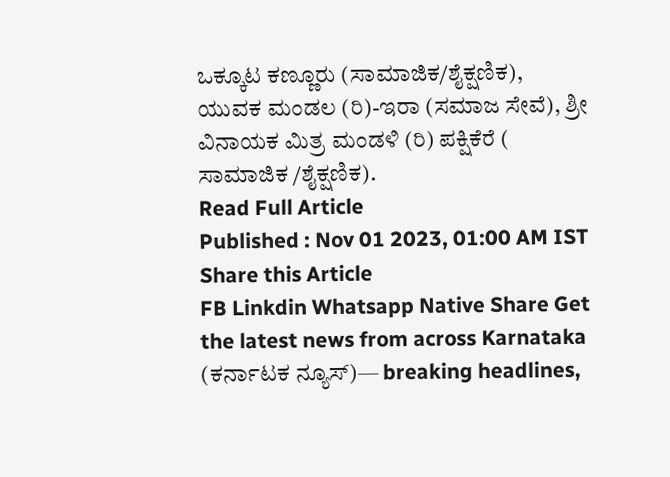ಒಕ್ಕೂಟ ಕಣ್ಣೂರು (ಸಾಮಾಜಿಕ/ಶೈಕ್ಷಣಿಕ), ಯುವಕ ಮಂಡಲ (ರಿ)-ಇರಾ (ಸಮಾಜ ಸೇವೆ), ಶ್ರೀ ವಿನಾಯಕ ಮಿತ್ರ ಮಂಡಳಿ (ರಿ) ಪಕ್ಷಿಕೆರೆ ( ಸಾಮಾಜಿಕ /ಶೈಕ್ಷಣಿಕ).
Read Full Article
Published : Nov 01 2023, 01:00 AM IST
Share this Article
FB Linkdin Whatsapp Native Share Get the latest news from across Karnataka (ಕರ್ನಾಟಕ ನ್ಯೂಸ್)— breaking headlines,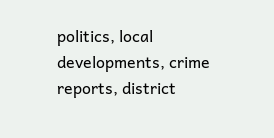politics, local developments, crime reports, district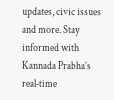updates, civic issues and more. Stay informed with Kannada Prabha’s real‑time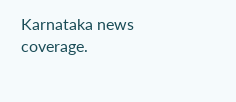Karnataka news coverage.